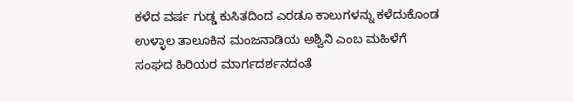ಕಳೆದ ವರ್ಷ ಗುಡ್ಡ ಕುಸಿತದಿಂದ ಎರಡೂ ಕಾಲುಗಳನ್ನು ಕಳೆದುಕೊಂಡ ಉಳ್ಳಾಲ ತಾಲೂಕಿನ ಮಂಜನಾಡಿಯ ಅಶ್ವಿನಿ ಎಂಬ ಮಹಿಳೆಗೆ ಸಂಘದ ಹಿರಿಯರ ಮಾರ್ಗದರ್ಶನದಂತೆ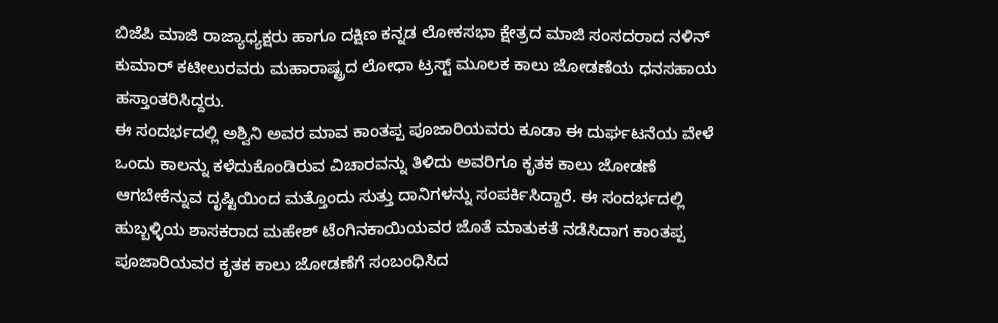ಬಿಜೆಪಿ ಮಾಜಿ ರಾಜ್ಯಾಧ್ಯಕ್ಷರು ಹಾಗೂ ದಕ್ಷಿಣ ಕನ್ನಡ ಲೋಕಸಭಾ ಕ್ಷೇತ್ರದ ಮಾಜಿ ಸಂಸದರಾದ ನಳಿನ್ ಕುಮಾರ್ ಕಟೀಲುರವರು ಮಹಾರಾಷ್ಟ್ರದ ಲೋಧಾ ಟ್ರಸ್ಟ್ ಮೂಲಕ ಕಾಲು ಜೋಡಣೆಯ ಧನಸಹಾಯ ಹಸ್ತಾಂತರಿಸಿದ್ದರು.
ಈ ಸಂದರ್ಭದಲ್ಲಿ ಅಶ್ವಿನಿ ಅವರ ಮಾವ ಕಾಂತಪ್ಪ ಪೂಜಾರಿಯವರು ಕೂಡಾ ಈ ದುರ್ಘಟನೆಯ ವೇಳೆ ಒಂದು ಕಾಲನ್ನು ಕಳೆದುಕೊಂಡಿರುವ ವಿಚಾರವನ್ನು ತಿಳಿದು ಅವರಿಗೂ ಕೃತಕ ಕಾಲು ಜೋಡಣೆ ಆಗಬೇಕೆನ್ನುವ ದೃಷ್ಟಿಯಿಂದ ಮತ್ತೊಂದು ಸುತ್ತು ದಾನಿಗಳನ್ನು ಸಂಪರ್ಕಿಸಿದ್ದಾರೆ. ಈ ಸಂದರ್ಭದಲ್ಲಿ ಹುಬ್ಬಳ್ಳಿಯ ಶಾಸಕರಾದ ಮಹೇಶ್ ಟೆಂಗಿನಕಾಯಿಯವರ ಜೊತೆ ಮಾತುಕತೆ ನಡೆಸಿದಾಗ ಕಾಂತಪ್ಪ ಪೂಜಾರಿಯವರ ಕೃತಕ ಕಾಲು ಜೋಡಣೆಗೆ ಸಂಬಂಧಿಸಿದ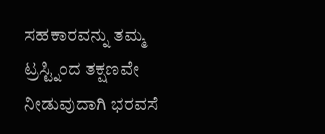ಸಹಕಾರವನ್ನು ತಮ್ಮ ಟ್ರಸ್ಟ್ನಿಂದ ತಕ್ಷಣವೇ ನೀಡುವುದಾಗಿ ಭರವಸೆ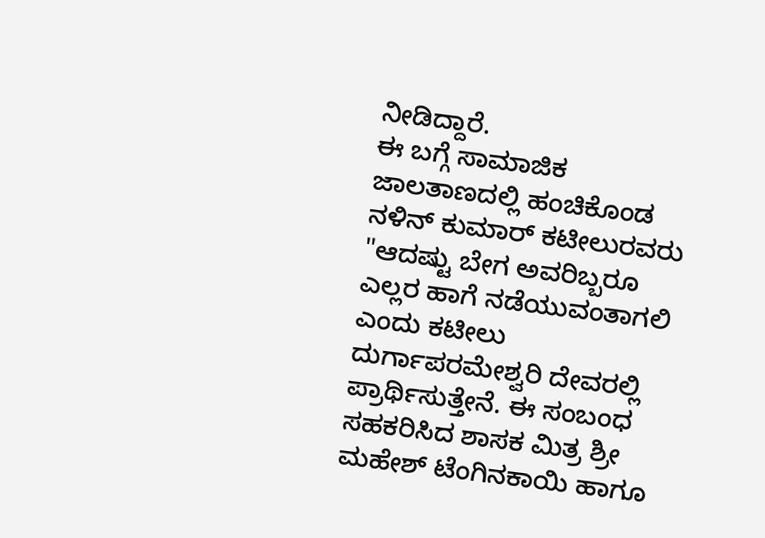ನೀಡಿದ್ದಾರೆ.
ಈ ಬಗ್ಗೆ ಸಾಮಾಜಿಕ ಜಾಲತಾಣದಲ್ಲಿ ಹಂಚಿಕೊಂಡ ನಳಿನ್ ಕುಮಾರ್ ಕಟೀಲುರವರು "ಆದಷ್ಟು ಬೇಗ ಅವರಿಬ್ಬರೂ ಎಲ್ಲರ ಹಾಗೆ ನಡೆಯುವಂತಾಗಲಿ ಎಂದು ಕಟೀಲು ದುರ್ಗಾಪರಮೇಶ್ವರಿ ದೇವರಲ್ಲಿ ಪ್ರಾರ್ಥಿಸುತ್ತೇನೆ. ಈ ಸಂಬಂಧ ಸಹಕರಿಸಿದ ಶಾಸಕ ಮಿತ್ರ ಶ್ರೀ ಮಹೇಶ್ ಟೆಂಗಿನಕಾಯಿ ಹಾಗೂ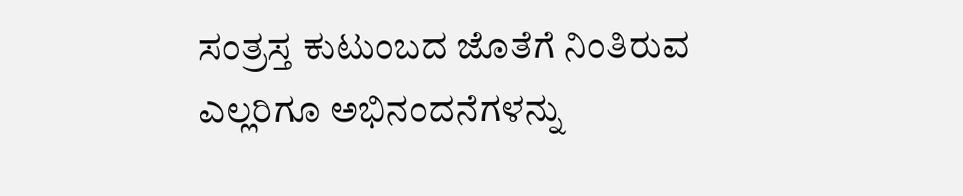ಸಂತ್ರಸ್ತ ಕುಟುಂಬದ ಜೊತೆಗೆ ನಿಂತಿರುವ ಎಲ್ಲರಿಗೂ ಅಭಿನಂದನೆಗಳನ್ನು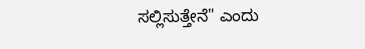ಸಲ್ಲಿಸುತ್ತೇನೆ" ಎಂದು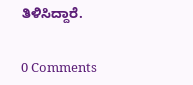ತಿಳಿಸಿದ್ದಾರೆ.


0 Comments